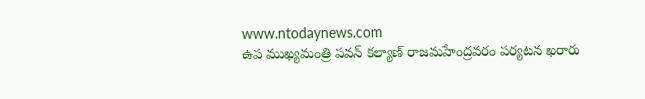www.ntodaynews.com
ఉప ముఖ్యమంత్రి పవన్ కల్యాణ్ రాజమహేంద్రవరం పర్యటన ఖరారు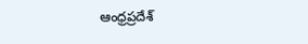ఆంధ్రప్రదేశ్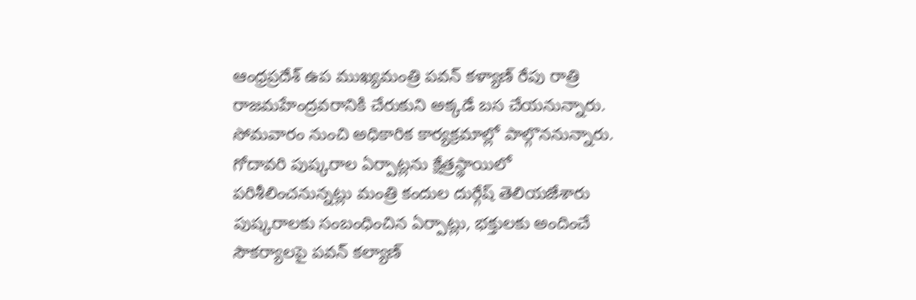ఆంధ్రప్రదేశ్ ఉప ముఖ్యమంత్రి పవన్ కళ్యాణ్ రేపు రాత్రి రాజమహేంద్రవరానికి చేరుకుని అక్కడే బస చేయనున్నారు. సోమవారం నుంచి అధికారిక కార్యక్రమాల్లో పాల్గొననున్నారు.
గోదావరి పుష్కరాల ఏర్పాట్లను క్షేత్రస్థాయిలో పరిశీలించనున్నట్లు మంత్రి కందుల దుర్గేష్ తెలియజేశారు పుష్కరాలకు సంబంధించిన ఏర్పాట్లు, భక్తులకు అందించే సౌకర్యాలపై పవన్ కల్యాణ్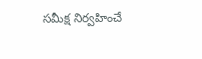సమీక్ష నిర్వహించే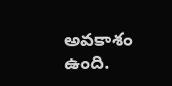అవకాశం ఉంది.